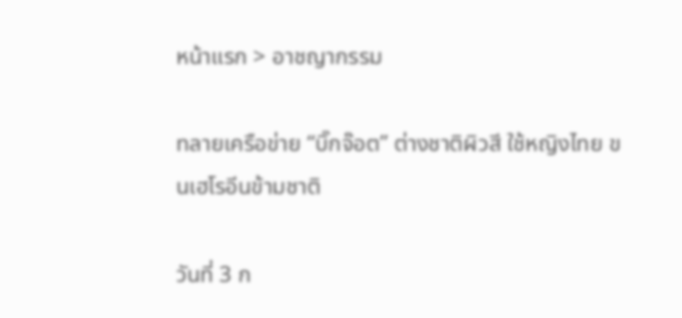หน้าแรก > อาชญากรรม

ทลายเครือข่าย “บิ๊กจ๊อต” ต่างชาติผิวสี ใช้หญิงไทย ขนเฮโรอีนข้ามชาติ

วันที่ 3 ก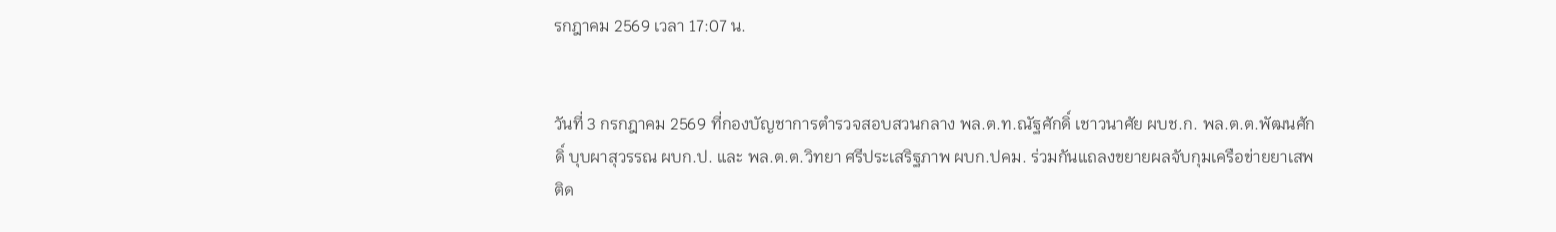รกฎาคม 2569 เวลา 17:07 น.


วันที่ 3 กรกฎาคม 2569 ที่กองบัญชาการตำรวจสอบสวนกลาง พล.ต.ท.ณัฐศักดิ์ เชาวนาศัย ผบช.ก. พล.ต.ต.พัฒนศักดิ์ บุบผาสุวรรณ ผบก.ป. และ พล.ต.ต.วิทยา ศรีประเสริฐภาพ ผบก.ปคม. ร่วมกันแถลงขยายผลจับกุมเครือข่ายยาเสพติด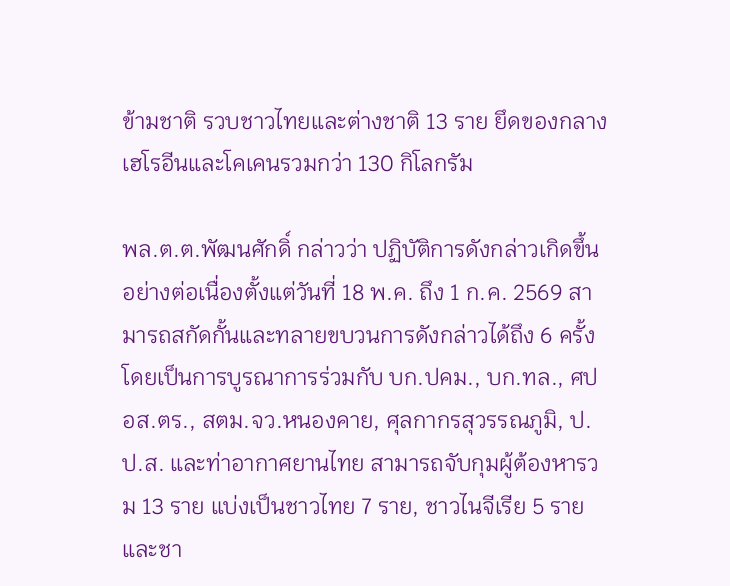ข้ามชาติ รวบชาวไทยและต่างชาติ 13 ราย ยึดของกลางเฮโรอีนและโคเคนรวมกว่า 130 กิโลกรัม

พล.ต.ต.พัฒนศักดิ์ กล่าวว่า ปฏิบัติการดังกล่าวเกิดขึ้นอย่างต่อเนื่องตั้งแต่วันที่ 18 พ.ค. ถึง 1 ก.ค. 2569 สามารถสกัดกั้นและทลายขบวนการดังกล่าวได้ถึง 6 ครั้ง โดยเป็นการบูรณาการร่วมกับ บก.ปคม., บก.ทล., ศปอส.ตร., สตม.จว.หนองคาย, ศุลกากรสุวรรณภูมิ, ป.ป.ส. และท่าอากาศยานไทย สามารถจับกุมผู้ต้องหารวม 13 ราย แบ่งเป็นชาวไทย 7 ราย, ชาวไนจีเรีย 5 ราย และชา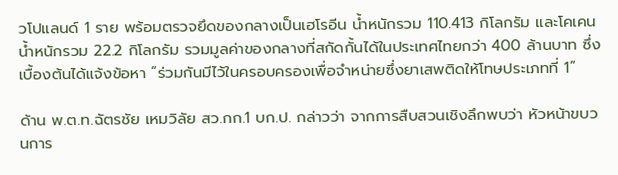วโปแลนด์ 1 ราย พร้อมตรวจยึดของกลางเป็นเฮโรอีน น้ำหนักรวม 110.413 กิโลกรัม และโคเคน น้ำหนักรวม 22.2 กิโลกรัม รวมมูลค่าของกลางที่สกัดกั้นได้ในประเทศไทยกว่า 400 ล้านบาท ซึ่งเบื้องต้นได้แจ้งข้อหา “ร่วมกันมีไว้ในครอบครองเพื่อจำหน่ายซึ่งยาเสพติดให้โทษประเภทที่ 1”

ด้าน พ.ต.ท.ฉัตรชัย เหมวิลัย สว.กก.1 บก.ป. กล่าวว่า จากการสืบสวนเชิงลึกพบว่า หัวหน้าขบวนการ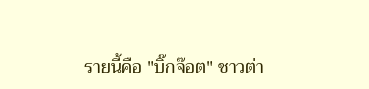รายนี้คือ "บิ๊กจ๊อต" ชาวต่า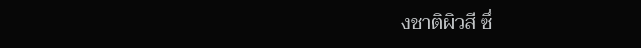งชาติผิวสี ซึ่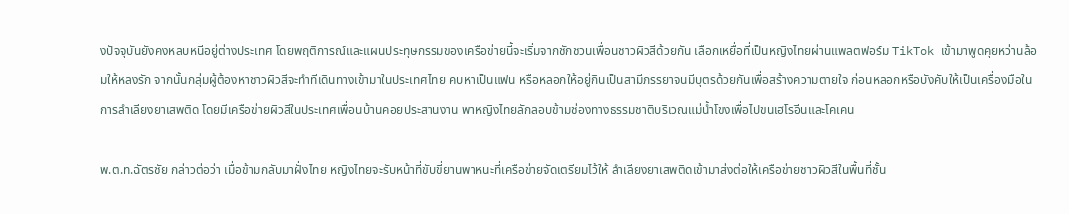งปัจจุบันยังคงหลบหนีอยู่ต่างประเทศ โดยพฤติการณ์และแผนประทุษกรรมของเครือข่ายนี้จะเริ่มจากชักชวนเพื่อนชาวผิวสีด้วยกัน เลือกเหยื่อที่เป็นหญิงไทยผ่านแพลตฟอร์ม TikTok เข้ามาพูดคุยหว่านล้อมให้หลงรัก จากนั้นกลุ่มผู้ต้องหาชาวผิวสีจะทำทีเดินทางเข้ามาในประเทศไทย คบหาเป็นแฟน หรือหลอกให้อยู่กินเป็นสามีภรรยาจนมีบุตรด้วยกันเพื่อสร้างความตายใจ ก่อนหลอกหรือบังคับให้เป็นเครื่องมือในการลำเลียงยาเสพติด โดยมีเครือข่ายผิวสีในประเทศเพื่อนบ้านคอยประสานงาน พาหญิงไทยลักลอบข้ามช่องทางธรรมชาติบริเวณแม่น้ำโขงเพื่อไปขนเฮโรอีนและโคเคน

พ.ต.ท.ฉัตรชัย กล่าวต่อว่า เมื่อข้ามกลับมาฝั่งไทย หญิงไทยจะรับหน้าที่ขับขี่ยานพาหนะที่เครือข่ายจัดเตรียมไว้ให้ ลำเลียงยาเสพติดเข้ามาส่งต่อให้เครือข่ายชาวผิวสีในพื้นที่ชั้น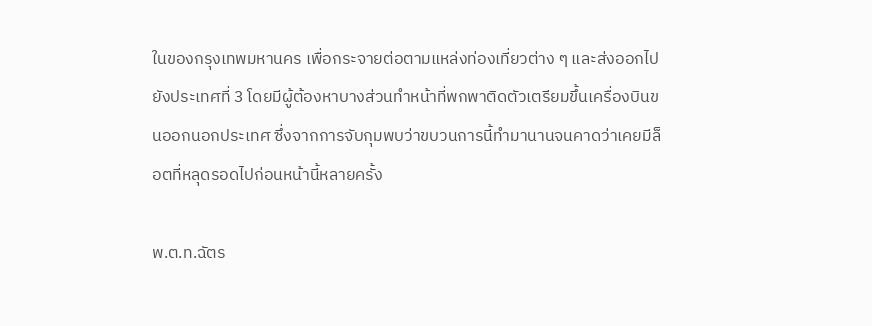ในของกรุงเทพมหานคร เพื่อกระจายต่อตามแหล่งท่องเที่ยวต่าง ๆ และส่งออกไปยังประเทศที่ 3 โดยมีผู้ต้องหาบางส่วนทำหน้าที่พกพาติดตัวเตรียมขึ้นเครื่องบินขนออกนอกประเทศ ซึ่งจากการจับกุมพบว่าขบวนการนี้ทำมานานจนคาดว่าเคยมีล็อตที่หลุดรอดไปก่อนหน้านี้หลายครั้ง

พ.ต.ท.ฉัตร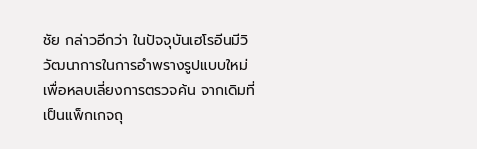ชัย กล่าวอีกว่า ในปัจจุบันเฮโรอีนมีวิวัฒนาการในการอำพรางรูปแบบใหม่เพื่อหลบเลี่ยงการตรวจค้น จากเดิมที่เป็นแพ็กเกจถุ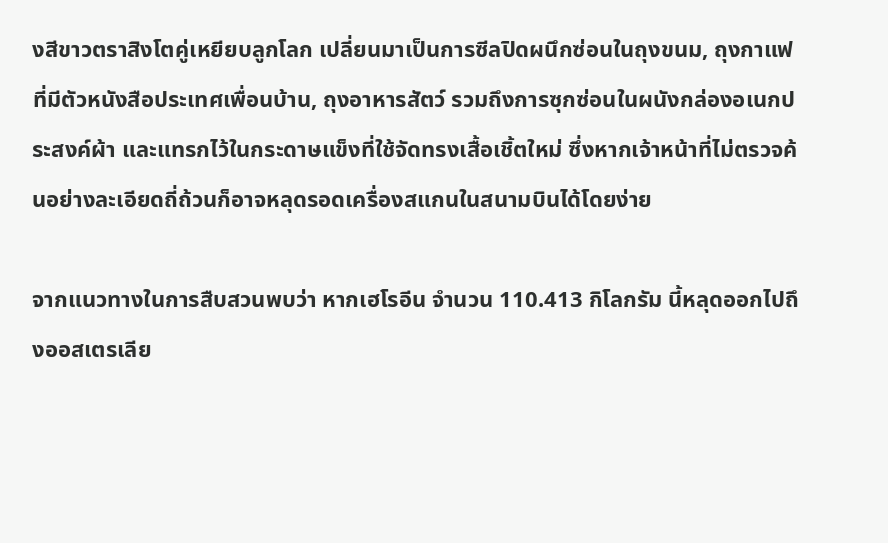งสีขาวตราสิงโตคู่เหยียบลูกโลก เปลี่ยนมาเป็นการซีลปิดผนึกซ่อนในถุงขนม, ถุงกาแฟที่มีตัวหนังสือประเทศเพื่อนบ้าน, ถุงอาหารสัตว์ รวมถึงการซุกซ่อนในผนังกล่องอเนกประสงค์ผ้า และแทรกไว้ในกระดาษแข็งที่ใช้จัดทรงเสื้อเชิ้ตใหม่ ซึ่งหากเจ้าหน้าที่ไม่ตรวจค้นอย่างละเอียดถี่ถ้วนก็อาจหลุดรอดเครื่องสแกนในสนามบินได้โดยง่าย

จากแนวทางในการสืบสวนพบว่า หากเฮโรอีน จำนวน 110.413 กิโลกรัม นี้หลุดออกไปถึงออสเตรเลีย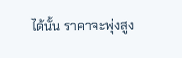ได้นั้น ราคาจะพุ่งสูง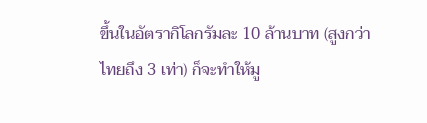ขึ้นในอัตรากิโลกรัมละ 10 ล้านบาท (สูงกว่าไทยถึง 3 เท่า) ก็จะทำให้มู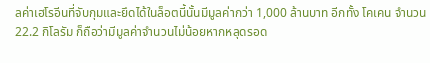ลค่าเฮโรอีนที่จับกุมและยึดได้ในล็อตนี้นั้นมีมูลค่ากว่า 1,000 ล้านบาท อีกทั้ง โคเคน จำนวน 22.2 กิโลรัม ก็ถือว่ามีมูลค่าจำนวนไม่น้อยหากหลุดรอด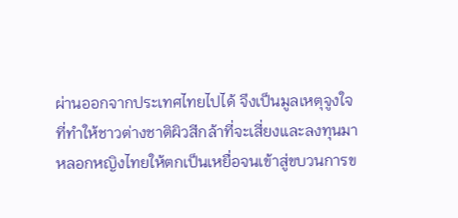ผ่านออกจากประเทศไทยไปได้ จึงเป็นมูลเหตุจูงใจที่ทำให้ชาวต่างชาติผิวสีกล้าที่จะเสี่ยงและลงทุนมาหลอกหญิงไทยให้ตกเป็นเหยื่อจนเข้าสู่ขบวนการข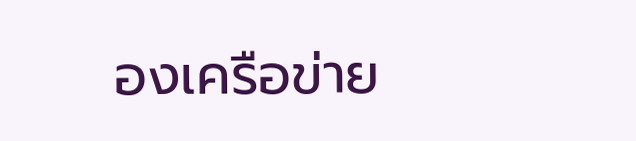องเครือข่าย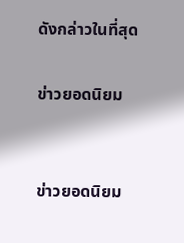ดังกล่าวในที่สุด

ข่าวยอดนิยม


ข่าวยอดนิยม